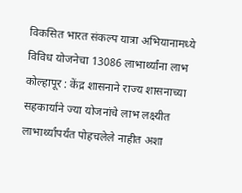विकसित भारत संकल्प यात्रा अभियानामध्ये विविध योजनेचा 13086 लाभार्थ्यांना लाभ कोल्हापूर : केंद्र शासनाने राज्य शासनाच्या सहकार्याने ज्या योजनांचे लाभ लक्ष्यीत लाभार्थ्यांपर्यंत पोहचलेले नाहीत अशा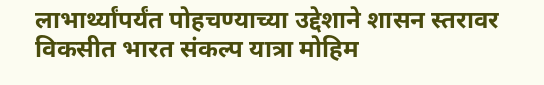लाभार्थ्यांपर्यंत पोहचण्याच्या उद्देशाने शासन स्तरावर विकसीत भारत संकल्प यात्रा मोहिम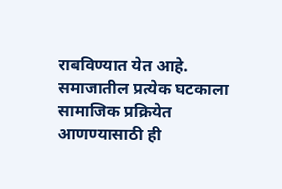राबविण्यात येत आहे. समाजातील प्रत्येक घटकाला सामाजिक प्रक्रियेत आणण्यासाठी ही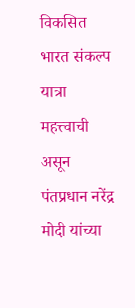विकसित भारत संकल्प यात्रा महत्त्वाची असून पंतप्रधान नरेंद्र मोदी यांच्या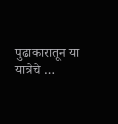पुढाकारातून या यात्रेचे …